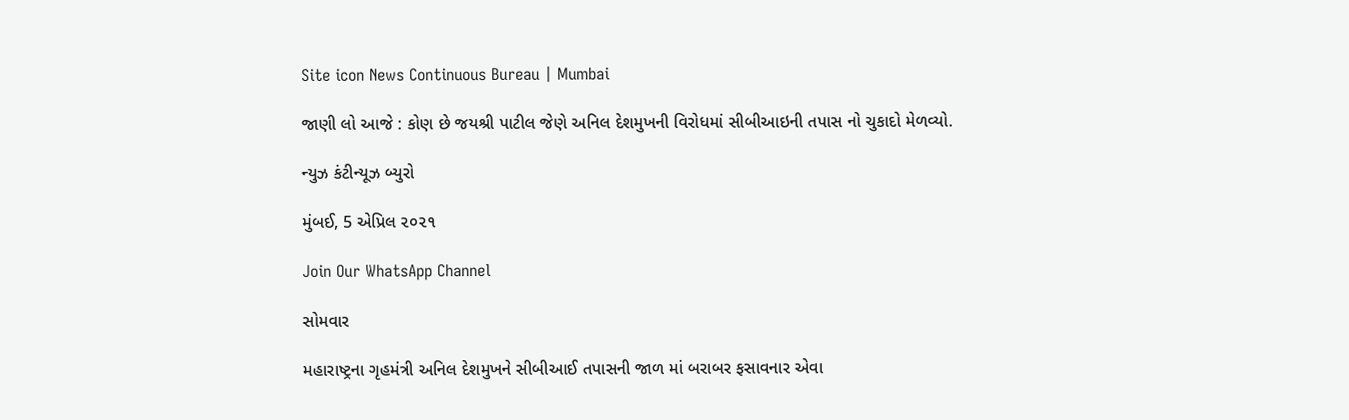Site icon News Continuous Bureau | Mumbai

જાણી લો આજે : કોણ છે જયશ્રી પાટીલ જેણે અનિલ દેશમુખની વિરોધમાં સીબીઆઇની તપાસ નો ચુકાદો મેળવ્યો.

ન્યુઝ કંટીન્યૂઝ બ્યુરો

મુંબઈ, 5 એપ્રિલ ૨૦૨૧

Join Our WhatsApp Channel

સોમવાર

મહારાષ્ટ્રના ગૃહમંત્રી અનિલ દેશમુખને સીબીઆઈ તપાસની જાળ માં બરાબર ફસાવનાર એવા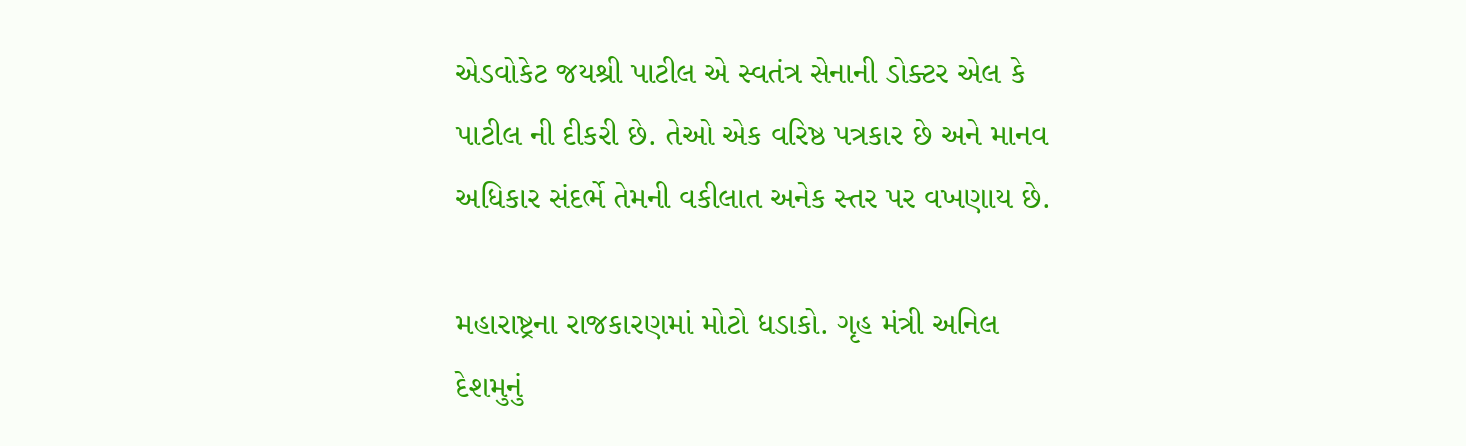એડવોકેટ જયશ્રી પાટીલ એ સ્વતંત્ર સેનાની ડોક્ટર એલ કે પાટીલ ની દીકરી છે. તેઓ એક વરિષ્ઠ પત્રકાર છે અને માનવ અધિકાર સંદર્ભે તેમની વકીલાત અનેક સ્તર પર વખણાય છે.

મહારાષ્ટ્રના રાજકારણમાં મોટો ધડાકો. ગૃહ મંત્રી અનિલ દેશમુનું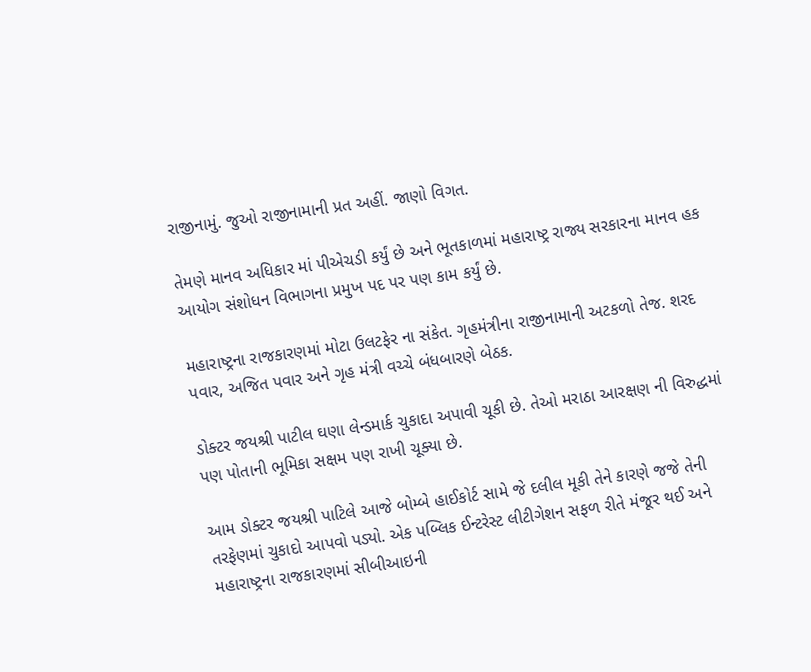રાજીનામું. જુઓ રાજીનામાની પ્રત અહીં. જાણો વિગત.

તેમણે માનવ અધિકાર માં પીએચડી કર્યું છે અને ભૂતકાળમાં મહારાષ્ટ્ર રાજ્ય સરકારના માનવ હક આયોગ સંશોધન વિભાગના પ્રમુખ પદ પર પણ કામ કર્યું છે.

મહારાષ્ટ્રના રાજકારણમાં મોટા ઉલટફેર ના સંકેત. ગૃહમંત્રીના રાજીનામાની અટકળો તેજ. શરદ પવાર, અજિત પવાર અને ગૃહ મંત્રી વચ્ચે બંધબારણે બેઠક.

ડોક્ટર જયશ્રી પાટીલ ઘણા લેન્ડમાર્ક ચુકાદા અપાવી ચૂકી છે. તેઓ મરાઠા આરક્ષણ ની વિરુદ્ધમાં પણ પોતાની ભૂમિકા સક્ષમ પણ રાખી ચૂક્યા છે.

આમ ડોક્ટર જયશ્રી પાટિલે આજે બોમ્બે હાઈકોર્ટ સામે જે દલીલ મૂકી તેને કારણે જજે તેની તરફેણમાં ચુકાદો આપવો પડ્યો. એક પબ્લિક ઈન્ટરેસ્ટ લીટીગેશન સફળ રીતે મંજૂર થઈ અને મહારાષ્ટ્રના રાજકારણમાં સીબીઆઇની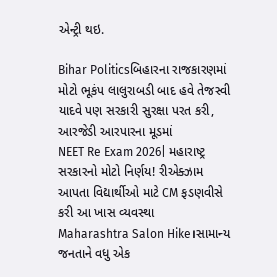એન્ટ્રી થઇ.

Bihar Politicsબિહારના રાજકારણમાં મોટો ભૂકંપ લાલુરાબડી બાદ હવે તેજસ્વી યાદવે પણ સરકારી સુરક્ષા પરત કરી, આરજેડી આરપારના મૂડમાં
NEET Re Exam 2026| મહારાષ્ટ્ર સરકારનો મોટો નિર્ણય! રીએક્ઝામ આપતા વિદ્યાર્થીઓ માટે CM ફડણવીસે કરી આ ખાસ વ્યવસ્થા
Maharashtra Salon Hike।સામાન્ય જનતાને વધુ એક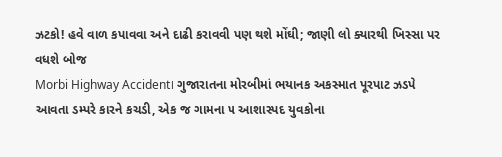ઝટકો! હવે વાળ કપાવવા અને દાઢી કરાવવી પણ થશે મોંઘી; જાણી લો ક્યારથી ખિસ્સા પર વધશે બોજ
Morbi Highway Accident। ગુજારાતના મોરબીમાં ભયાનક અકસ્માત પૂરપાટ ઝડપે આવતા ડમ્પરે કારને કચડી, એક જ ગામના ૫ આશાસ્પદ યુવકોના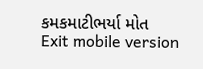કમકમાટીભર્યા મોત
Exit mobile version